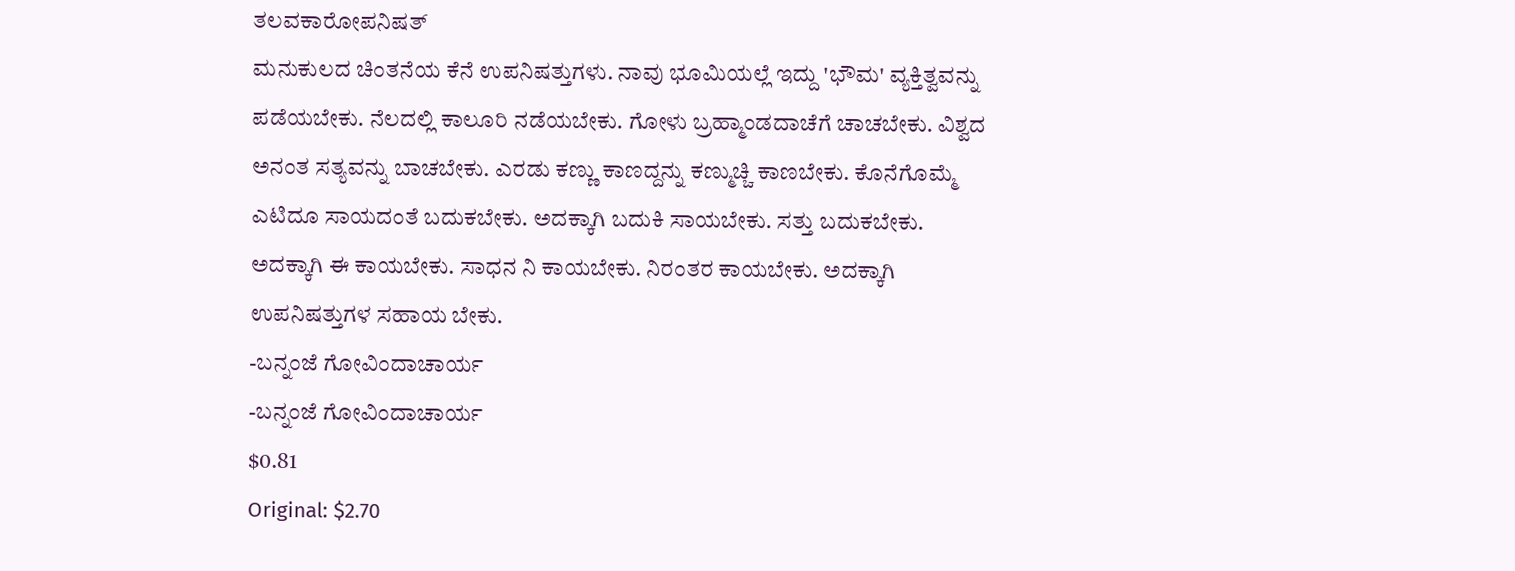ತಲವಕಾರೋಪನಿಷತ್
ಮನುಕುಲದ ಚಿಂತನೆಯ ಕೆನೆ ಉಪನಿಷತ್ತುಗಳು. ನಾವು ಭೂಮಿಯಲ್ಲೆ ಇದ್ದು 'ಭೌಮ' ವ್ಯಕ್ತಿತ್ವವನ್ನು ಪಡೆಯಬೇಕು. ನೆಲದಲ್ಲಿ ಕಾಲೂರಿ ನಡೆಯಬೇಕು. ಗೋಳು ಬ್ರಹ್ಮಾಂಡದಾಚೆಗೆ ಚಾಚಬೇಕು. ವಿಶ್ವದ ಅನಂತ ಸತ್ಯವನ್ನು ಬಾಚಬೇಕು. ಎರಡು ಕಣ್ಣು ಕಾಣದ್ದನ್ನು ಕಣ್ಮುಚ್ಚಿ ಕಾಣಬೇಕು. ಕೊನೆಗೊಮ್ಮೆ ಎಟಿದೂ ಸಾಯದಂತೆ ಬದುಕಬೇಕು. ಅದಕ್ಕಾಗಿ ಬದುಕಿ ಸಾಯಬೇಕು. ಸತ್ತು ಬದುಕಬೇಕು. ಅದಕ್ಕಾಗಿ ಈ ಕಾಯಬೇಕು. ಸಾಧನ ನಿ ಕಾಯಬೇಕು. ನಿರಂತರ ಕಾಯಬೇಕು. ಅದಕ್ಕಾಗಿ ಉಪನಿಷತ್ತುಗಳ ಸಹಾಯ ಬೇಕು.
-ಬನ್ನಂಜೆ ಗೋವಿಂದಾಚಾರ್ಯ
-ಬನ್ನಂಜೆ ಗೋವಿಂದಾಚಾರ್ಯ
$0.81
Original: $2.70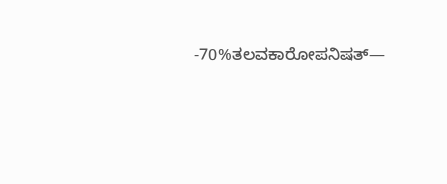-70%ತಲವಕಾರೋಪನಿಷತ್—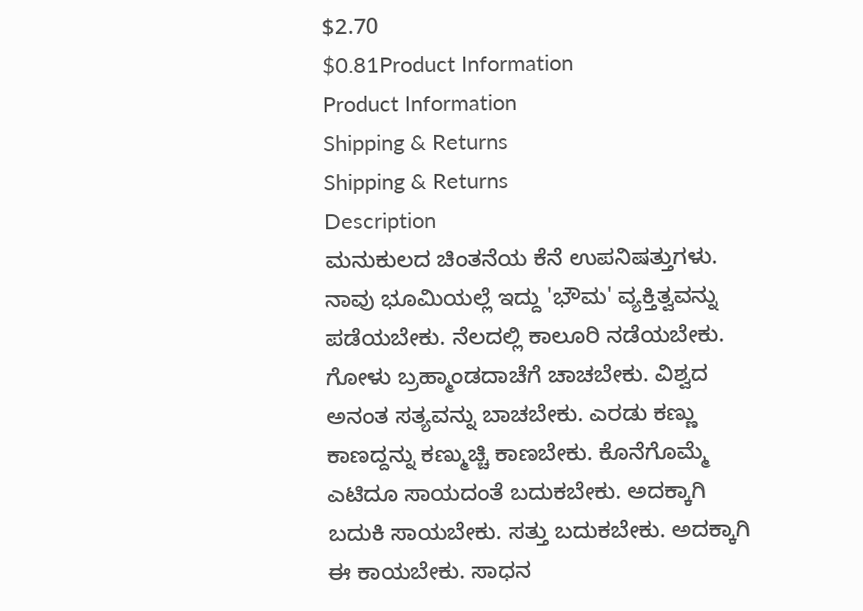$2.70
$0.81Product Information
Product Information
Shipping & Returns
Shipping & Returns
Description
ಮನುಕುಲದ ಚಿಂತನೆಯ ಕೆನೆ ಉಪನಿಷತ್ತುಗಳು. ನಾವು ಭೂಮಿಯಲ್ಲೆ ಇದ್ದು 'ಭೌಮ' ವ್ಯಕ್ತಿತ್ವವನ್ನು ಪಡೆಯಬೇಕು. ನೆಲದಲ್ಲಿ ಕಾಲೂರಿ ನಡೆಯಬೇಕು. ಗೋಳು ಬ್ರಹ್ಮಾಂಡದಾಚೆಗೆ ಚಾಚಬೇಕು. ವಿಶ್ವದ ಅನಂತ ಸತ್ಯವನ್ನು ಬಾಚಬೇಕು. ಎರಡು ಕಣ್ಣು ಕಾಣದ್ದನ್ನು ಕಣ್ಮುಚ್ಚಿ ಕಾಣಬೇಕು. ಕೊನೆಗೊಮ್ಮೆ ಎಟಿದೂ ಸಾಯದಂತೆ ಬದುಕಬೇಕು. ಅದಕ್ಕಾಗಿ ಬದುಕಿ ಸಾಯಬೇಕು. ಸತ್ತು ಬದುಕಬೇಕು. ಅದಕ್ಕಾಗಿ ಈ ಕಾಯಬೇಕು. ಸಾಧನ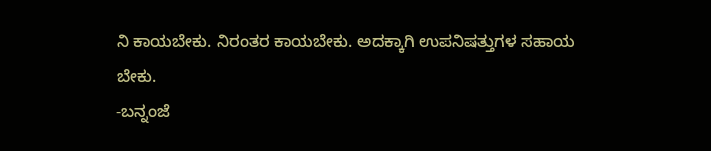ನಿ ಕಾಯಬೇಕು. ನಿರಂತರ ಕಾಯಬೇಕು. ಅದಕ್ಕಾಗಿ ಉಪನಿಷತ್ತುಗಳ ಸಹಾಯ ಬೇಕು.
-ಬನ್ನಂಜೆ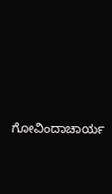ಗೋವಿಂದಾಚಾರ್ಯ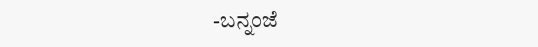-ಬನ್ನಂಜೆ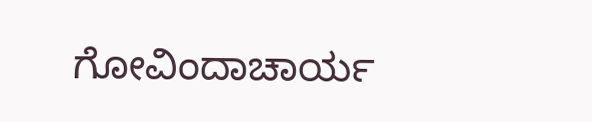ಗೋವಿಂದಾಚಾರ್ಯ